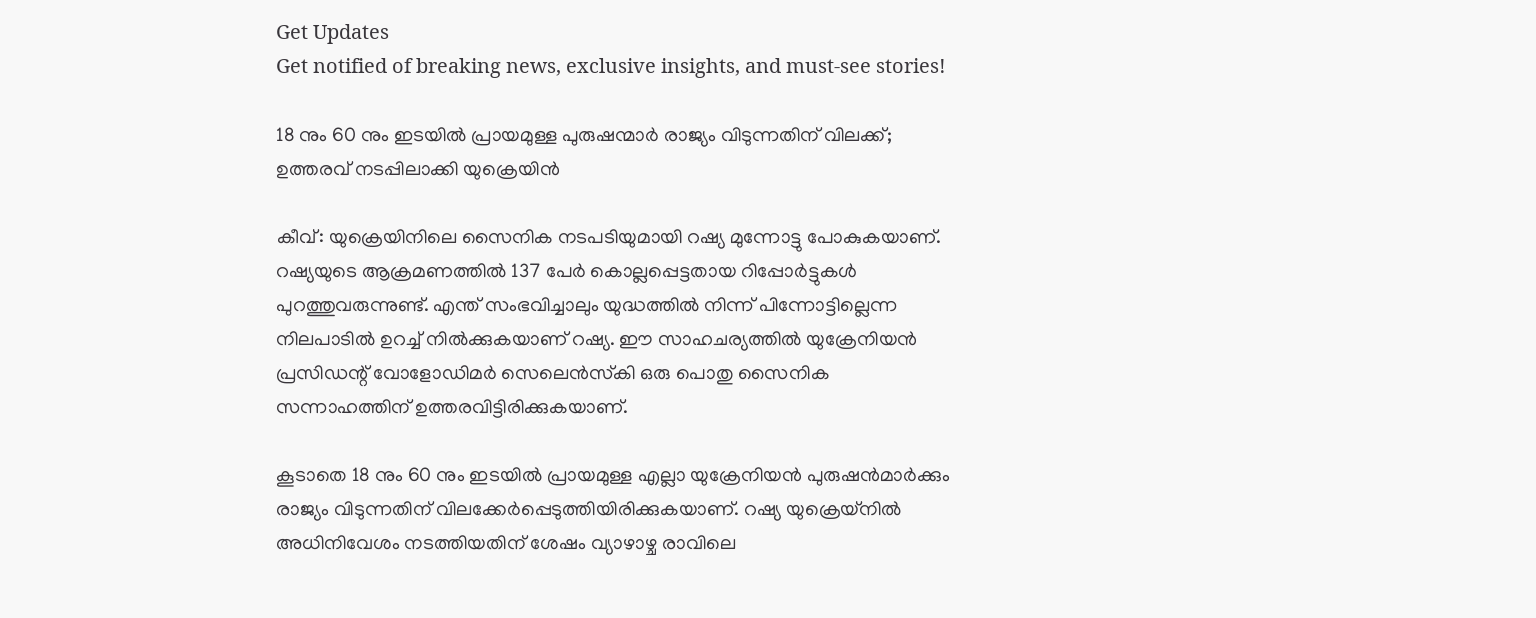Get Updates
Get notified of breaking news, exclusive insights, and must-see stories!

18 നും 60 നും ഇടയില്‍ പ്രായമുള്ള പുരുഷന്മാര്‍ രാജ്യം വിടുന്നതിന് വിലക്ക്; ഉത്തരവ് നടപ്പിലാക്കി യുക്രെയിന്‍

കീവ്: യുക്രെയിനിലെ സൈനിക നടപടിയുമായി റഷ്യ മുന്നോട്ടു പോകുകയാണ്. റഷ്യയുടെ ആക്രമണത്തില്‍ 137 പേര്‍ കൊല്ലപ്പെട്ടതായ റിപ്പോര്‍ട്ടുകള്‍ പുറത്തുവരുന്നുണ്ട്. എന്ത് സംഭവിച്ചാലും യുദ്ധത്തില്‍ നിന്ന് പിന്നോട്ടില്ലെന്ന നിലപാടില്‍ ഉറച്ച് നില്‍ക്കുകയാണ് റഷ്യ. ഈ സാഹചര്യത്തില്‍ യുക്രേനിയന്‍ പ്രസിഡന്റ് വോളോഡിമര്‍ സെലെന്‍സ്‌കി ഒരു പൊതു സൈനിക സന്നാഹത്തിന് ഉത്തരവിട്ടിരിക്കുകയാണ്.

കൂടാതെ 18 നും 60 നും ഇടയില്‍ പ്രായമുള്ള എല്ലാ യുക്രേനിയന്‍ പുരുഷന്‍മാര്‍ക്കും രാജ്യം വിടുന്നതിന് വിലക്കേര്‍പ്പെടുത്തിയിരിക്കുകയാണ്. റഷ്യ യുക്രെയ്നില്‍ അധിനിവേശം നടത്തിയതിന് ശേഷം വ്യാഴാഴ്ച രാവിലെ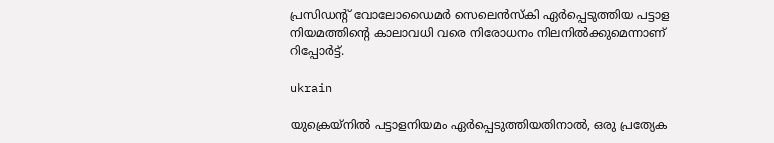പ്രസിഡന്റ് വോലോഡൈമര്‍ സെലെന്‍സ്‌കി ഏര്‍പ്പെടുത്തിയ പട്ടാള നിയമത്തിന്റെ കാലാവധി വരെ നിരോധനം നിലനില്‍ക്കുമെന്നാണ് റിപ്പോര്‍ട്ട്.

ukrain

യുക്രെയ്‌നില്‍ പട്ടാളനിയമം ഏര്‍പ്പെടുത്തിയതിനാല്‍, ഒരു പ്രത്യേക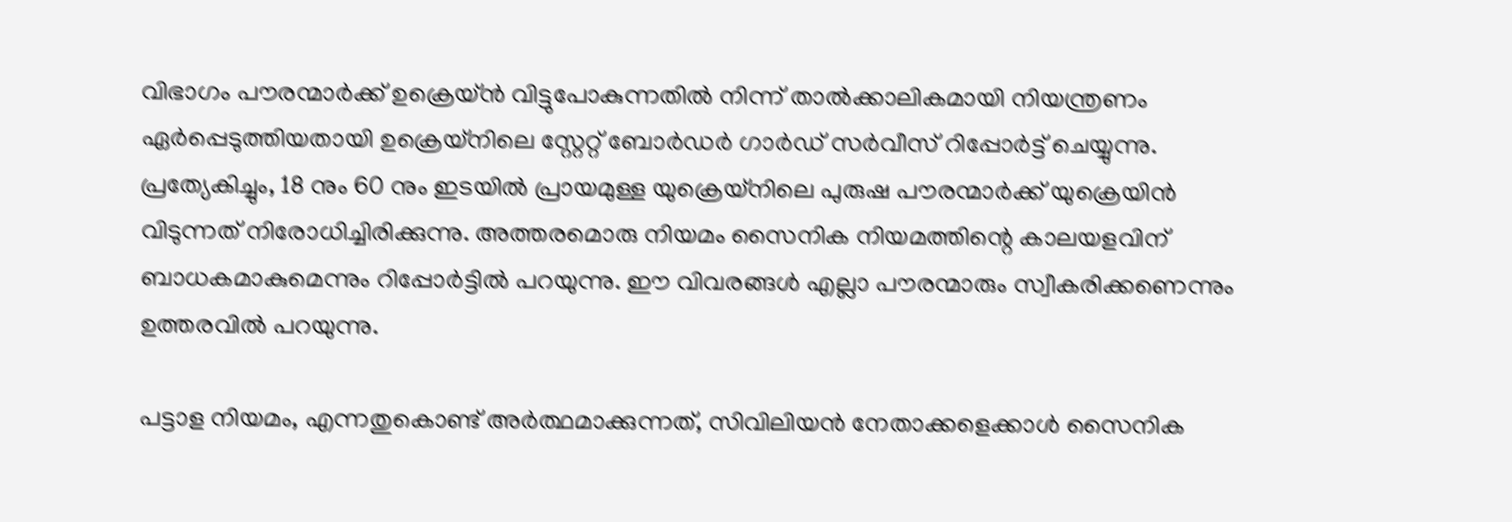വിഭാഗം പൗരന്മാര്‍ക്ക് ഉക്രെയ്ന്‍ വിട്ടുപോകുന്നതില്‍ നിന്ന് താല്‍ക്കാലികമായി നിയന്ത്രണം ഏര്‍പ്പെടുത്തിയതായി ഉക്രെയ്‌നിലെ സ്റ്റേറ്റ് ബോര്‍ഡര്‍ ഗാര്‍ഡ് സര്‍വീസ് റിപ്പോര്‍ട്ട് ചെയ്യുന്നു. പ്രത്യേകിച്ചും, 18 നും 60 നും ഇടയില്‍ പ്രായമുള്ള യുക്രെയ്‌നിലെ പുരുഷ പൗരന്മാര്‍ക്ക് യുക്രെയിന്‍ വിടുന്നത് നിരോധിച്ചിരിക്കുന്നു. അത്തരമൊരു നിയമം സൈനിക നിയമത്തിന്റെ കാലയളവിന് ബാധകമാകുമെന്നും റിപ്പോര്‍ട്ടില്‍ പറയുന്നു. ഈ വിവരങ്ങള്‍ എല്ലാ പൗരന്മാരും സ്വീകരിക്കണെന്നും ഉത്തരവില്‍ പറയുന്നു.

പട്ടാള നിയമം, എന്നതുകൊണ്ട് അര്‍ത്ഥമാക്കുന്നത്, സിവിലിയന്‍ നേതാക്കളെക്കാള്‍ സൈനിക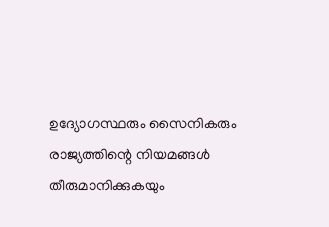ഉദ്യോഗസ്ഥരും സൈനികരും രാജ്യത്തിന്റെ നിയമങ്ങള്‍ തീരുമാനിക്കുകയും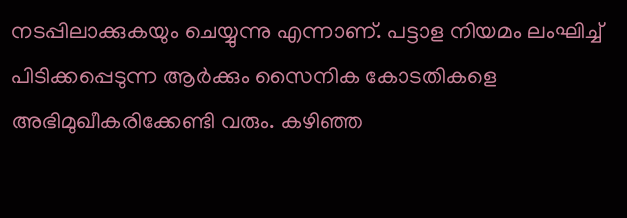നടപ്പിലാക്കുകയും ചെയ്യുന്നു എന്നാണ്. പട്ടാള നിയമം ലംഘിച്ച് പിടിക്കപ്പെടുന്ന ആര്‍ക്കും സൈനിക കോടതികളെ അഭിമുഖീകരിക്കേണ്ടി വരും. കഴിഞ്ഞ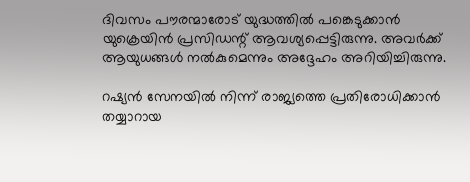ദിവസം പൗരന്മാരോട് യുദ്ധത്തില്‍ പങ്കെടുക്കാന്‍ യുക്രെയിന്‍ പ്രസിഡന്റ് ആവശ്യപ്പെട്ടിരുന്നു. അവര്‍ക്ക് ആയുധങ്ങള്‍ നല്‍കുമെന്നും അദ്ദേഹം അറിയിച്ചിരുന്നു.

റഷ്യന്‍ സേനയില്‍ നിന്ന് രാജ്യത്തെ പ്രതിരോധിക്കാന്‍ തയ്യാറായ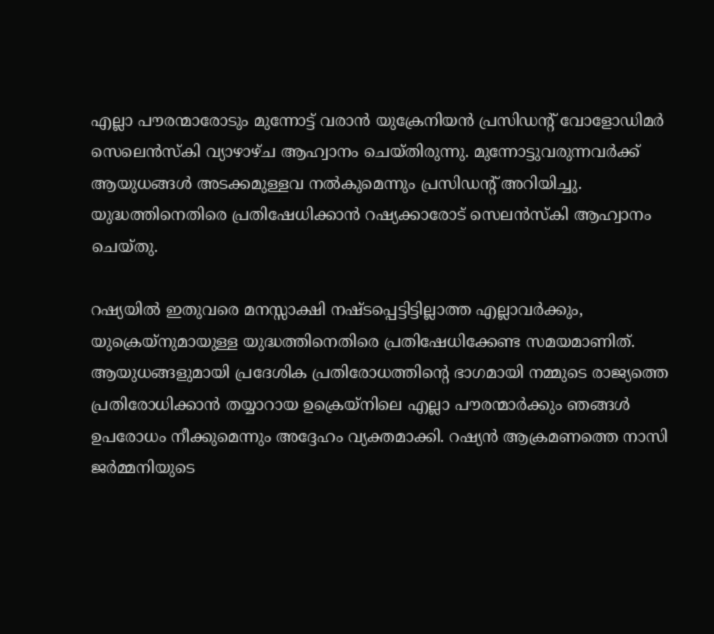എല്ലാ പൗരന്മാരോടും മുന്നോട്ട് വരാന്‍ യുക്രേനിയന്‍ പ്രസിഡന്റ് വോളോഡിമര്‍ സെലെന്‍സ്‌കി വ്യാഴാഴ്ച ആഹ്വാനം ചെയ്തിരുന്നു. മുന്നോട്ടുവരുന്നവര്‍ക്ക് ആയുധങ്ങള്‍ അടക്കമുള്ളവ നല്‍കുമെന്നും പ്രസിഡന്റ് അറിയിച്ചു. യുദ്ധത്തിനെതിരെ പ്രതിഷേധിക്കാന്‍ റഷ്യക്കാരോട് സെലന്‍സ്‌കി ആഹ്വാനം ചെയ്തു.

റഷ്യയില്‍ ഇതുവരെ മനസ്സാക്ഷി നഷ്ടപ്പെട്ടിട്ടില്ലാത്ത എല്ലാവര്‍ക്കും, യുക്രെയ്‌നുമായുള്ള യുദ്ധത്തിനെതിരെ പ്രതിഷേധിക്കേണ്ട സമയമാണിത്. ആയുധങ്ങളുമായി പ്രദേശിക പ്രതിരോധത്തിന്റെ ഭാഗമായി നമ്മുടെ രാജ്യത്തെ പ്രതിരോധിക്കാന്‍ തയ്യാറായ ഉക്രെയ്നിലെ എല്ലാ പൗരന്മാര്‍ക്കും ഞങ്ങള്‍ ഉപരോധം നീക്കുമെന്നും അദ്ദേഹം വ്യക്തമാക്കി. റഷ്യന്‍ ആക്രമണത്തെ നാസി ജര്‍മ്മനിയുടെ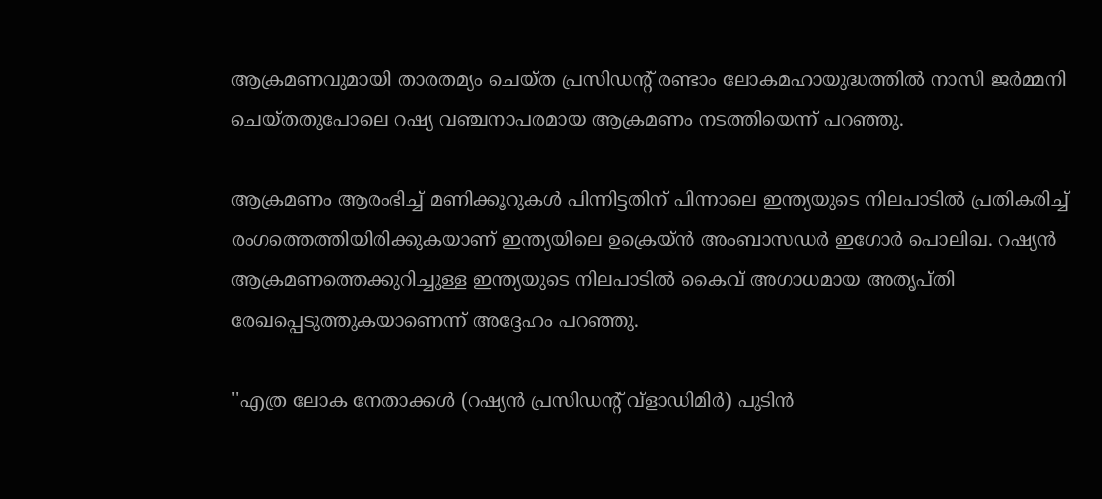ആക്രമണവുമായി താരതമ്യം ചെയ്ത പ്രസിഡന്റ് രണ്ടാം ലോകമഹായുദ്ധത്തില്‍ നാസി ജര്‍മ്മനി ചെയ്തതുപോലെ റഷ്യ വഞ്ചനാപരമായ ആക്രമണം നടത്തിയെന്ന് പറഞ്ഞു.

ആക്രമണം ആരംഭിച്ച് മണിക്കൂറുകള്‍ പിന്നിട്ടതിന് പിന്നാലെ ഇന്ത്യയുടെ നിലപാടില്‍ പ്രതികരിച്ച് രംഗത്തെത്തിയിരിക്കുകയാണ് ഇന്ത്യയിലെ ഉക്രെയ്ന്‍ അംബാസഡര്‍ ഇഗോര്‍ പൊലിഖ. റഷ്യന്‍ ആക്രമണത്തെക്കുറിച്ചുള്ള ഇന്ത്യയുടെ നിലപാടില്‍ കൈവ് അഗാധമായ അതൃപ്തി രേഖപ്പെടുത്തുകയാണെന്ന് അദ്ദേഹം പറഞ്ഞു.

''എത്ര ലോക നേതാക്കള്‍ (റഷ്യന്‍ പ്രസിഡന്റ് വ്ളാഡിമിര്‍) പുടിന്‍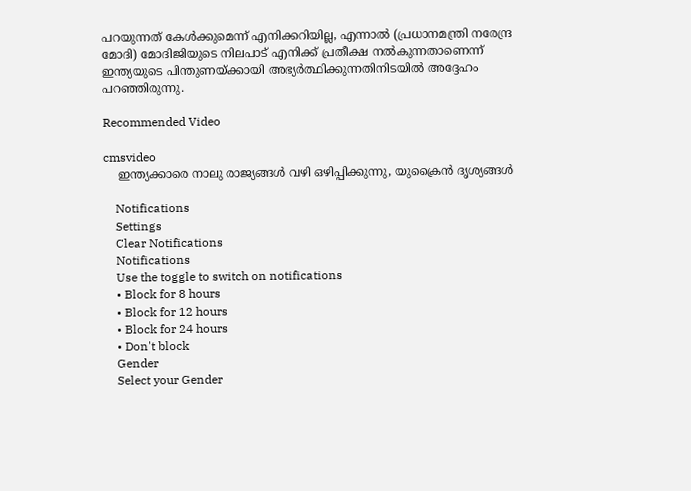പറയുന്നത് കേള്‍ക്കുമെന്ന് എനിക്കറിയില്ല, എന്നാല്‍ (പ്രധാനമന്ത്രി നരേന്ദ്ര മോദി) മോദിജിയുടെ നിലപാട് എനിക്ക് പ്രതീക്ഷ നല്‍കുന്നതാണെന്ന് ഇന്ത്യയുടെ പിന്തുണയ്ക്കായി അഭ്യര്‍ത്ഥിക്കുന്നതിനിടയില്‍ അദ്ദേഹം പറഞ്ഞിരുന്നു.

Recommended Video

cmsvideo
    ഇന്ത്യക്കാരെ നാലു രാജ്യങ്ങള്‍ വഴി ഒഴിപ്പിക്കുന്നു, യുക്രൈന്‍ ദൃശ്യങ്ങള്‍

    Notifications
    Settings
    Clear Notifications
    Notifications
    Use the toggle to switch on notifications
    • Block for 8 hours
    • Block for 12 hours
    • Block for 24 hours
    • Don't block
    Gender
    Select your Gender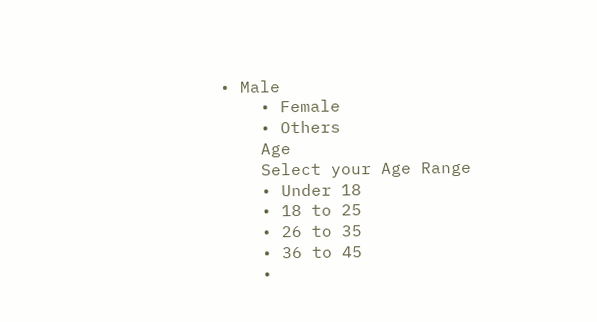• Male
    • Female
    • Others
    Age
    Select your Age Range
    • Under 18
    • 18 to 25
    • 26 to 35
    • 36 to 45
    •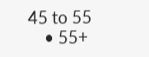45 to 55
    • 55+